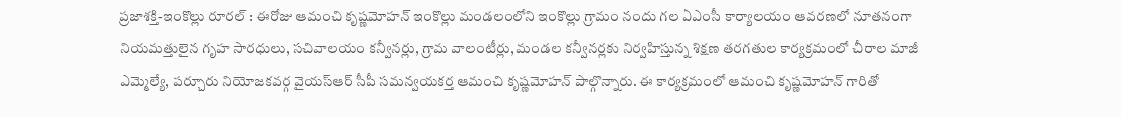ప్రజాశక్తి-ఇంకొల్లు రూరల్ : ఈరోజు ఆమంచి కృష్ణమోహన్ ఇంకొల్లు మండలంలోని ఇంకొల్లు గ్రామం నందు గల ఏఎంసీ కార్యాలయం ఆవరణలో నూతనంగా నియమత్తులైన గృహ సారధులు, సచివాలయం కన్వీనర్లు, గ్రామ వాలంటీర్లు, మండల కన్వీనర్లకు నిర్వహిస్తున్న శిక్షణ తరగతుల కార్యక్రమంలో చీరాల మాజీ ఎమ్మెల్యే, పర్చూరు నియోజకవర్గ వైయస్ఆర్ సీపీ సమన్వయకర్త ఆమంచి కృష్ణమోహన్ పాల్గొన్నారు. ఈ కార్యక్రమంలో ఆమంచి కృష్ణమోహన్ గారితో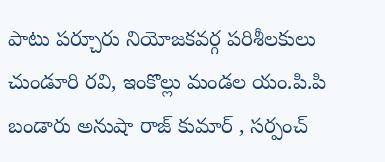పాటు పర్చూరు నియోజకవర్గ పరిశీలకులు చుండూరి రవి, ఇంకొల్లు మండల యం.పి.పి బండారు అనుషా రాజ్ కుమార్ , సర్పంచ్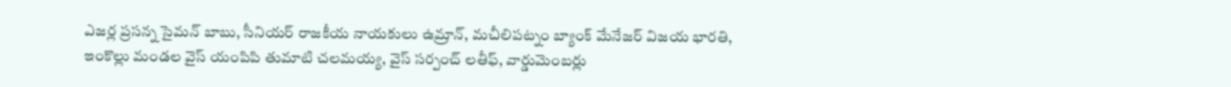ఎజర్ల ప్రసన్న సైమన్ బాబు, సీనియర్ రాజకీయ నాయకులు ఉమ్రాన్, మచీలిపట్నం బ్యాంక్ మేనేజర్ విజయ భారతి, ఇంకొల్లు మండల వైస్ యంపిపి తుమాటి చలమయ్య, వైస్ సర్పంచ్ లతీఫ్, వార్డుమెంబర్లు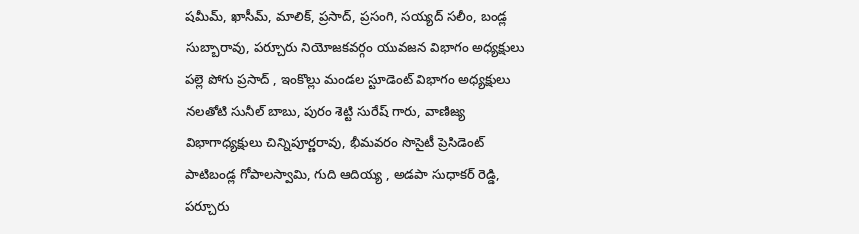షమీమ్, ఖాసీమ్, మాలిక్, ప్రసాద్, ప్రసంగి, సయ్యద్ సలీం, బండ్ల సుబ్బారావు, పర్చూరు నియోజకవర్గం యువజన విభాగం అధ్యక్షులు పల్లె పోగు ప్రసాద్ , ఇంకొల్లు మండల స్టూడెంట్ విభాగం అధ్యక్షులు నలతోటి సునీల్ బాబు, పురం శెట్టి సురేష్ గారు, వాణిజ్య విభాగాధ్యక్షులు చిన్నిపూర్ణరావు, భీమవరం సొసైటీ ప్రెసిడెంట్ పాటిబండ్ల గోపాలస్వామి, గుది ఆదియ్య , అడపా సుధాకర్ రెడ్డి, పర్చూరు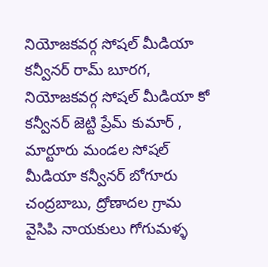నియోజకవర్గ సోషల్ మీడియా కన్వీనర్ రామ్ బూరగ, నియోజకవర్గ సోషల్ మీడియా కో కన్వీనర్ జెట్టి ప్రేమ్ కుమార్ , మార్టూరు మండల సోషల్ మీడియా కన్వీనర్ బోగూరు చంద్రబాబు, ద్రోణాదల గ్రామ వైసిపి నాయకులు గోగుమళ్ళ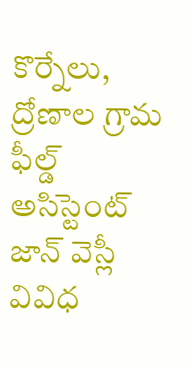కొర్నేలు, ద్రోణాల గ్రామ ఫీల్డ్ అసిస్టెంట్ జాన్ వెస్లీ వివిధ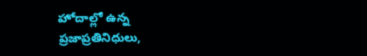హోదాల్లో ఉన్న ప్రజాప్రతినిధులు,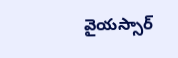వైయస్సార్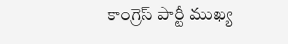కాంగ్రెస్ పార్టీ ముఖ్య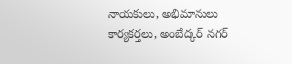నాయకులు, అభిమానులు కార్యకర్తలు, అంబేద్కర్ నగర్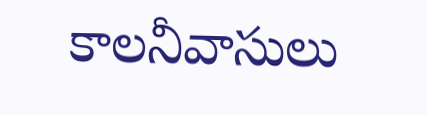కాలనీవాసులు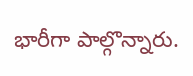భారీగా పాల్గొన్నారు.